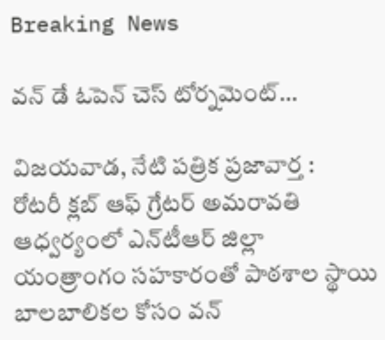Breaking News

వన్ డే ఓపెన్ చెస్ టోర్నమెంట్…

విజ‌య‌వాడ‌, నేటి పత్రిక ప్రజావార్త :
రోటరీ క్లబ్ ఆఫ్ గ్రేటర్ అమరావతి ఆధ్వర్యంలో ఎన్‌టీఆర్ జిల్లా యంత్రాంగం సహకారంతో పాఠశాల స్థాయి బాలబాలికల కోసం వన్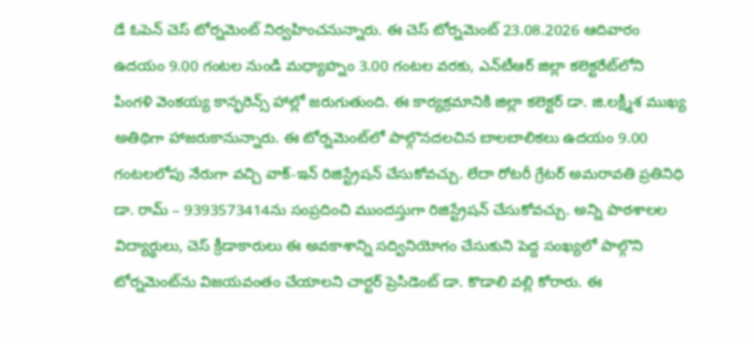డే ఓపెన్ చెస్ టోర్నమెంట్ నిర్వహించనున్నారు. ఈ చెస్ టోర్నమెంట్ 23.08.2026 ఆదివారం ఉదయం 9.00 గంటల నుండి మధ్యాహ్నం 3.00 గంటల వరకు, ఎన్‌టీఆర్ జిల్లా కలెక్టరేట్‌లోని  పింగళి వెంకయ్య కాన్ఫరెన్స్ హాల్లో జరుగుతుంది. ఈ కార్యక్రమానికి జిల్లా కలెక్టర్ డా. జి.ల‌క్ష్మీశ ముఖ్య అతిథిగా హాజరుకానున్నారు. ఈ టోర్నమెంట్‌లో పాల్గొనదలచిన బాలబాలికలు ఉదయం 9.00 గంటలలోపు నేరుగా వచ్చి వాక్-ఇన్ రిజిస్ట్రేషన్ చేసుకోవచ్చు. లేదా రోటరీ గ్రేటర్ అమరావతి ప్రతినిధి డా. రామ్ – 9393573414ను సంప్రదించి ముందస్తుగా రిజిస్ట్రేషన్ చేసుకోవచ్చు. అన్ని పాఠశాలల విద్యార్థులు, చెస్ క్రీడాకారులు ఈ అవకాశాన్ని సద్వినియోగం చేసుకుని పెద్ద సంఖ్యలో పాల్గొని టోర్నమెంట్‌ను విజయవంతం చేయాలని చార్ట‌ర్ ప్రెసిడెంట్ డా. కొడాలి వ‌ల్లి కోరారు. ఈ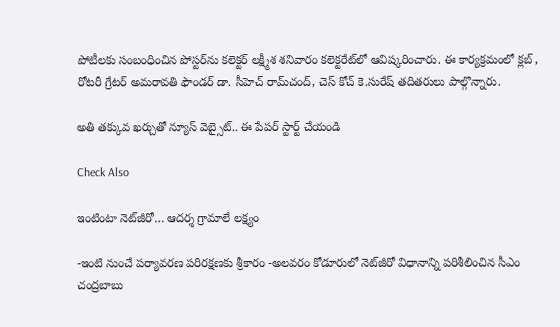పోటీల‌కు సంబంధించిన పోస్ట‌ర్‌ను క‌లెక్ట‌ర్ ల‌క్ష్మీశ శ‌నివారం క‌లెక్ట‌రేట్‌లో ఆవిష్క‌రించారు. ఈ కార్య‌క్ర‌మంలో క్ల‌బ్ , రోట‌రీ గ్రేట‌ర్ అమ‌రావ‌తి ఫౌండ‌ర్ డా. సీహెచ్ రామ్‌చంద్‌, చెస్ కోచ్ కె.సురేష్ త‌దిత‌రులు పాల్గొన్నారు.

అతి తక్కువ ఖర్చుతో న్యూస్ వెబ్సైట్.. ఈ పేపర్ స్టార్ట్ చేయండి

Check Also

ఇంటింటా నెట్‌జీరో… ఆదర్శ గ్రామాలే లక్ష్యం

-ఇంటి నుంచే పర్యావరణ పరిరక్షణకు శ్రీకారం -అలవరం కోడూరులో నెట్‌జీరో విధానాన్ని పరిశీలించిన సీఎం చంద్రబాబు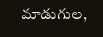మాడుగుల,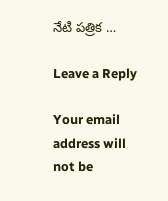నేటి పత్రిక …

Leave a Reply

Your email address will not be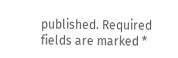published. Required fields are marked *